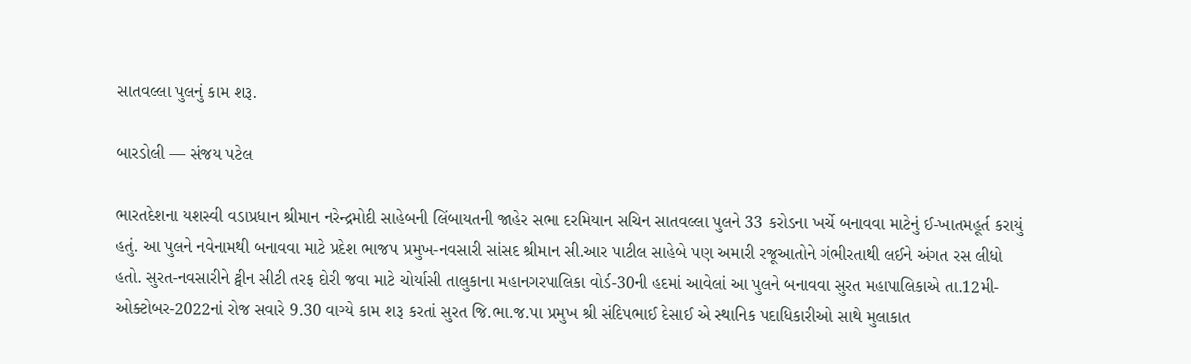સાતવલ્લા પુલનું કામ શરૂ.

બારડોલી — સંજય પટેલ

ભારતદેશના યશસ્વી વડાપ્રધાન શ્રીમાન નરેન્દ્રમોદી સાહેબની લિંબાયતની જાહેર સભા દરમિયાન સચિન સાતવલ્લા પુલને 33 કરોડના ખર્ચે બનાવવા માટેનું ઈ-ખાતમહૂર્ત કરાયું હતું. આ પુલને નવેનામથી બનાવવા માટે પ્રદેશ ભાજપ પ્રમુખ-નવસારી સાંસદ શ્રીમાન સી.આર પાટીલ સાહેબે પણ અમારી રજૂઆતોને ગંભીરતાથી લઈને અંગત રસ લીધો હતો. સુરત-નવસારીને ટ્વીન સીટી તરફ દોરી જવા માટે ચોર્યાસી તાલુકાના મહાનગરપાલિકા વોર્ડ-30ની હદમાં આવેલાં આ પુલને બનાવવા સુરત મહાપાલિકાએ તા.12મી-ઓક્ટોબર-2022નાં રોજ સવારે 9.30 વાગ્યે કામ શરૂ કરતાં સુરત જિ.ભા.જ.પા પ્રમુખ શ્રી સંદિપભાઈ દેસાઈ એ સ્થાનિક પદાધિકારીઓ સાથે મુલાકાત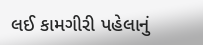લઈ કામગીરી પહેલાનું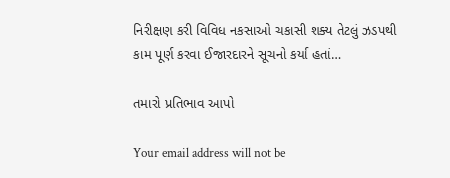નિરીક્ષણ કરી વિવિધ નકસાઓ ચકાસી શક્ય તેટલું ઝડપથી કામ પૂર્ણ કરવા ઈજારદારને સૂચનો કર્યા હતાં…

તમારો પ્રતિભાવ આપો

Your email address will not be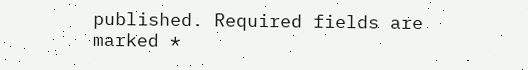published. Required fields are marked *